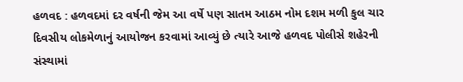હળવદ : હળવદમાં દર વર્ષની જેમ આ વર્ષે પણ સાતમ આઠમ નોમ દશમ મળી કુલ ચાર દિવસીય લોકમેળાનું આયોજન કરવામાં આવ્યું છે ત્યારે આજે હળવદ પોલીસે શહેરની સંસ્થામાં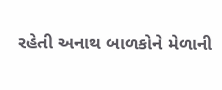રહેતી અનાથ બાળકોને મેળાની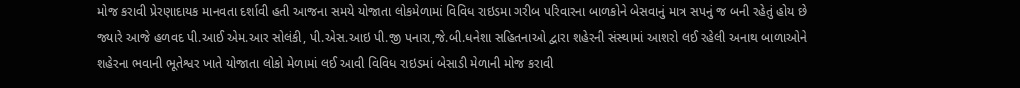મોજ કરાવી પ્રેરણાદાયક માનવતા દર્શાવી હતી આજના સમયે યોજાતા લોકમેળામાં વિવિધ રાઇડમા ગરીબ પરિવારના બાળકોને બેસવાનું માત્ર સપનું જ બની રહેતું હોય છે જ્યારે આજે હળવદ પી.આઈ એમ.આર સોલંકી, પી.એસ.આઇ પી.જી પનારા,જે.બી.ધનેશા સહિતનાઓ દ્વારા શહેરની સંસ્થામાં આશરો લઈ રહેલી અનાથ બાળાઓને શહેરના ભવાની ભૂતેશ્વર ખાતે યોજાતા લોકો મેળામાં લઈ આવી વિવિધ રાઇડમાં બેસાડી મેળાની મોજ કરાવી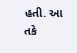હતી. આ તકે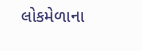લોકમેળાના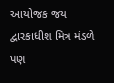આયોજક જય દ્વારકાધીશ મિત્ર મંડળે પણ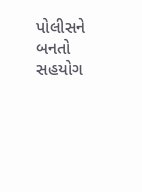પોલીસને બનતો સહયોગ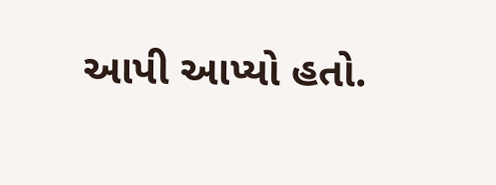આપી આપ્યો હતો.